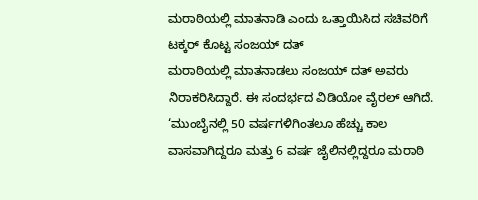ಮರಾಠಿಯಲ್ಲಿ ಮಾತನಾಡಿ ಎಂದು ಒತ್ತಾಯಿಸಿದ ಸಚಿವರಿಗೆ ಟಕ್ಕರ್ ಕೊಟ್ಟ ಸಂಜಯ್ ದತ್
ಮರಾಠಿಯಲ್ಲಿ ಮಾತನಾಡಲು ಸಂಜಯ್ ದತ್ ಅವರು ನಿರಾಕರಿಸಿದ್ದಾರೆ. ಈ ಸಂದರ್ಭದ ವಿಡಿಯೋ ವೈರಲ್ ಆಗಿದೆ. ‘ಮುಂಬೈನಲ್ಲಿ 50 ವರ್ಷಗಳಿಗಿಂತಲೂ ಹೆಚ್ಚು ಕಾಲ ವಾಸವಾಗಿದ್ದರೂ ಮತ್ತು 6 ವರ್ಷ ಜೈಲಿನಲ್ಲಿದ್ದರೂ ಮರಾಠಿ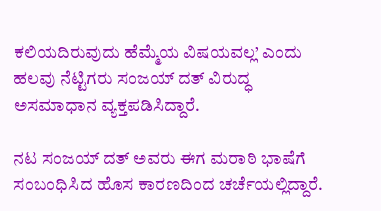ಕಲಿಯದಿರುವುದು ಹೆಮ್ಮೆಯ ವಿಷಯವಲ್ಲ’ ಎಂದು ಹಲವು ನೆಟ್ಟಿಗರು ಸಂಜಯ್ ದತ್ ವಿರುದ್ಧ ಅಸಮಾಧಾನ ವ್ಯಕ್ತಪಡಿಸಿದ್ದಾರೆ.

ನಟ ಸಂಜಯ್ ದತ್ ಅವರು ಈಗ ಮರಾಠಿ ಭಾಷೆಗೆ ಸಂಬಂಧಿಸಿದ ಹೊಸ ಕಾರಣದಿಂದ ಚರ್ಚೆಯಲ್ಲಿದ್ದಾರೆ.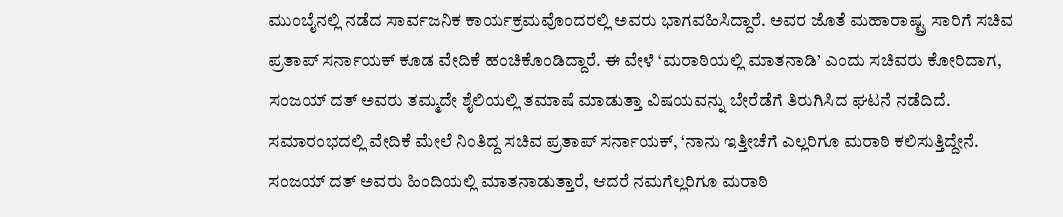ಮುಂಬೈನಲ್ಲಿ ನಡೆದ ಸಾರ್ವಜನಿಕ ಕಾರ್ಯಕ್ರಮವೊಂದರಲ್ಲಿ ಅವರು ಭಾಗವಹಿಸಿದ್ದಾರೆ. ಅವರ ಜೊತೆ ಮಹಾರಾಷ್ಟ್ರ ಸಾರಿಗೆ ಸಚಿವ ಪ್ರತಾಪ್ ಸರ್ನಾಯಕ್ ಕೂಡ ವೇದಿಕೆ ಹಂಚಿಕೊಂಡಿದ್ದಾರೆ. ಈ ವೇಳೆ ‘ಮರಾಠಿಯಲ್ಲಿ ಮಾತನಾಡಿ’ ಎಂದು ಸಚಿವರು ಕೋರಿದಾಗ, ಸಂಜಯ್ ದತ್ ಅವರು ತಮ್ಮದೇ ಶೈಲಿಯಲ್ಲಿ ತಮಾಷೆ ಮಾಡುತ್ತಾ ವಿಷಯವನ್ನು ಬೇರೆಡೆಗೆ ತಿರುಗಿಸಿದ ಘಟನೆ ನಡೆದಿದೆ.
ಸಮಾರಂಭದಲ್ಲಿ ವೇದಿಕೆ ಮೇಲೆ ನಿಂತಿದ್ದ ಸಚಿವ ಪ್ರತಾಪ್ ಸರ್ನಾಯಕ್, ‘ನಾನು ಇತ್ತೀಚೆಗೆ ಎಲ್ಲರಿಗೂ ಮರಾಠಿ ಕಲಿಸುತ್ತಿದ್ದೇನೆ. ಸಂಜಯ್ ದತ್ ಅವರು ಹಿಂದಿಯಲ್ಲಿ ಮಾತನಾಡುತ್ತಾರೆ, ಆದರೆ ನಮಗೆಲ್ಲರಿಗೂ ಮರಾಠಿ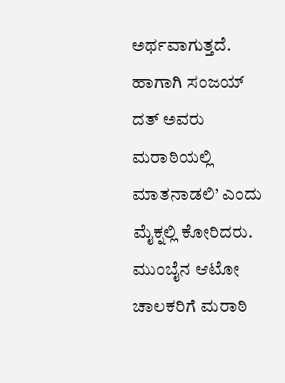ಅರ್ಥವಾಗುತ್ತದೆ. ಹಾಗಾಗಿ ಸಂಜಯ್ ದತ್ ಅವರು ಮರಾಠಿಯಲ್ಲಿ ಮಾತನಾಡಲಿ’ ಎಂದು ಮೈಕ್ನಲ್ಲಿ ಕೋರಿದರು. ಮುಂಬೈನ ಆಟೋ ಚಾಲಕರಿಗೆ ಮರಾಠಿ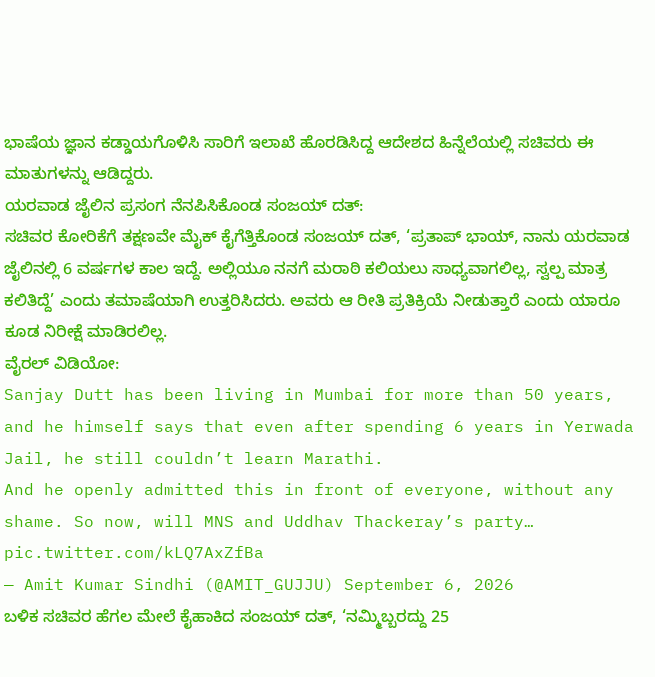ಭಾಷೆಯ ಜ್ಞಾನ ಕಡ್ಡಾಯಗೊಳಿಸಿ ಸಾರಿಗೆ ಇಲಾಖೆ ಹೊರಡಿಸಿದ್ದ ಆದೇಶದ ಹಿನ್ನೆಲೆಯಲ್ಲಿ ಸಚಿವರು ಈ ಮಾತುಗಳನ್ನು ಆಡಿದ್ದರು.
ಯರವಾಡ ಜೈಲಿನ ಪ್ರಸಂಗ ನೆನಪಿಸಿಕೊಂಡ ಸಂಜಯ್ ದತ್:
ಸಚಿವರ ಕೋರಿಕೆಗೆ ತಕ್ಷಣವೇ ಮೈಕ್ ಕೈಗೆತ್ತಿಕೊಂಡ ಸಂಜಯ್ ದತ್, ‘ಪ್ರತಾಪ್ ಭಾಯ್, ನಾನು ಯರವಾಡ ಜೈಲಿನಲ್ಲಿ 6 ವರ್ಷಗಳ ಕಾಲ ಇದ್ದೆ. ಅಲ್ಲಿಯೂ ನನಗೆ ಮರಾಠಿ ಕಲಿಯಲು ಸಾಧ್ಯವಾಗಲಿಲ್ಲ, ಸ್ವಲ್ಪ ಮಾತ್ರ ಕಲಿತಿದ್ದೆ’ ಎಂದು ತಮಾಷೆಯಾಗಿ ಉತ್ತರಿಸಿದರು. ಅವರು ಆ ರೀತಿ ಪ್ರತಿಕ್ರಿಯೆ ನೀಡುತ್ತಾರೆ ಎಂದು ಯಾರೂ ಕೂಡ ನಿರೀಕ್ಷೆ ಮಾಡಿರಲಿಲ್ಲ.
ವೈರಲ್ ವಿಡಿಯೋ:
Sanjay Dutt has been living in Mumbai for more than 50 years, and he himself says that even after spending 6 years in Yerwada Jail, he still couldn’t learn Marathi.
And he openly admitted this in front of everyone, without any shame. So now, will MNS and Uddhav Thackeray’s party… pic.twitter.com/kLQ7AxZfBa
— Amit Kumar Sindhi (@AMIT_GUJJU) September 6, 2026
ಬಳಿಕ ಸಚಿವರ ಹೆಗಲ ಮೇಲೆ ಕೈಹಾಕಿದ ಸಂಜಯ್ ದತ್, ‘ನಮ್ಮಿಬ್ಬರದ್ದು 25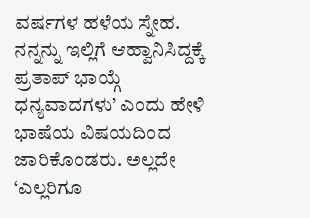ವರ್ಷಗಳ ಹಳೆಯ ಸ್ನೇಹ. ನನ್ನನ್ನು ಇಲ್ಲಿಗೆ ಆಹ್ವಾನಿಸಿದ್ದಕ್ಕೆ ಪ್ರತಾಪ್ ಭಾಯ್ಗೆ ಧನ್ಯವಾದಗಳು’ ಎಂದು ಹೇಳಿ ಭಾಷೆಯ ವಿಷಯದಿಂದ ಜಾರಿಕೊಂಡರು. ಅಲ್ಲದೇ ‘ಎಲ್ಲರಿಗೂ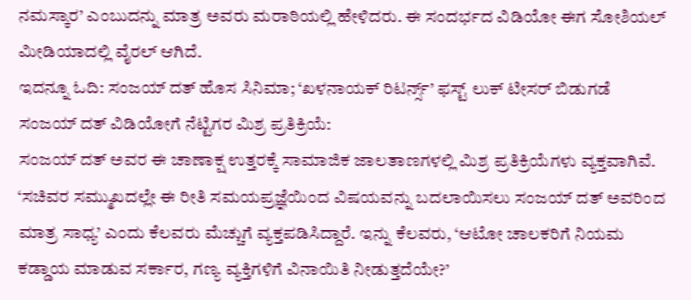ನಮಸ್ಕಾರ’ ಎಂಬುದನ್ನು ಮಾತ್ರ ಅವರು ಮರಾಠಿಯಲ್ಲಿ ಹೇಳಿದರು. ಈ ಸಂದರ್ಭದ ವಿಡಿಯೋ ಈಗ ಸೋಶಿಯಲ್ ಮೀಡಿಯಾದಲ್ಲಿ ವೈರಲ್ ಆಗಿದೆ.
ಇದನ್ನೂ ಓದಿ: ಸಂಜಯ್ ದತ್ ಹೊಸ ಸಿನಿಮಾ; ‘ಖಳನಾಯಕ್ ರಿಟರ್ನ್ಸ್’ ಫಸ್ಟ್ ಲುಕ್ ಟೀಸರ್ ಬಿಡುಗಡೆ
ಸಂಜಯ್ ದತ್ ವಿಡಿಯೋಗೆ ನೆಟ್ಟಿಗರ ಮಿಶ್ರ ಪ್ರತಿಕ್ರಿಯೆ:
ಸಂಜಯ್ ದತ್ ಅವರ ಈ ಚಾಣಾಕ್ಷ ಉತ್ತರಕ್ಕೆ ಸಾಮಾಜಿಕ ಜಾಲತಾಣಗಳಲ್ಲಿ ಮಿಶ್ರ ಪ್ರತಿಕ್ರಿಯೆಗಳು ವ್ಯಕ್ತವಾಗಿವೆ. ‘ಸಚಿವರ ಸಮ್ಮುಖದಲ್ಲೇ ಈ ರೀತಿ ಸಮಯಪ್ರಜ್ಞೆಯಿಂದ ವಿಷಯವನ್ನು ಬದಲಾಯಿಸಲು ಸಂಜಯ್ ದತ್ ಅವರಿಂದ ಮಾತ್ರ ಸಾಧ್ಯ’ ಎಂದು ಕೆಲವರು ಮೆಚ್ಚುಗೆ ವ್ಯಕ್ತಪಡಿಸಿದ್ದಾರೆ. ಇನ್ನು ಕೆಲವರು, ‘ಆಟೋ ಚಾಲಕರಿಗೆ ನಿಯಮ ಕಡ್ಡಾಯ ಮಾಡುವ ಸರ್ಕಾರ, ಗಣ್ಯ ವ್ಯಕ್ತಿಗಳಿಗೆ ವಿನಾಯಿತಿ ನೀಡುತ್ತದೆಯೇ?’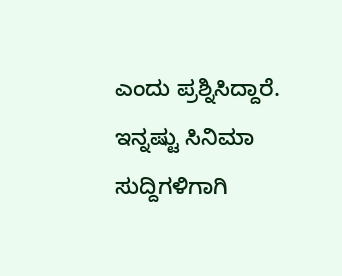ಎಂದು ಪ್ರಶ್ನಿಸಿದ್ದಾರೆ.
ಇನ್ನಷ್ಟು ಸಿನಿಮಾ ಸುದ್ದಿಗಳಿಗಾಗಿ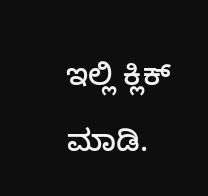ಇಲ್ಲಿ ಕ್ಲಿಕ್ ಮಾಡಿ.